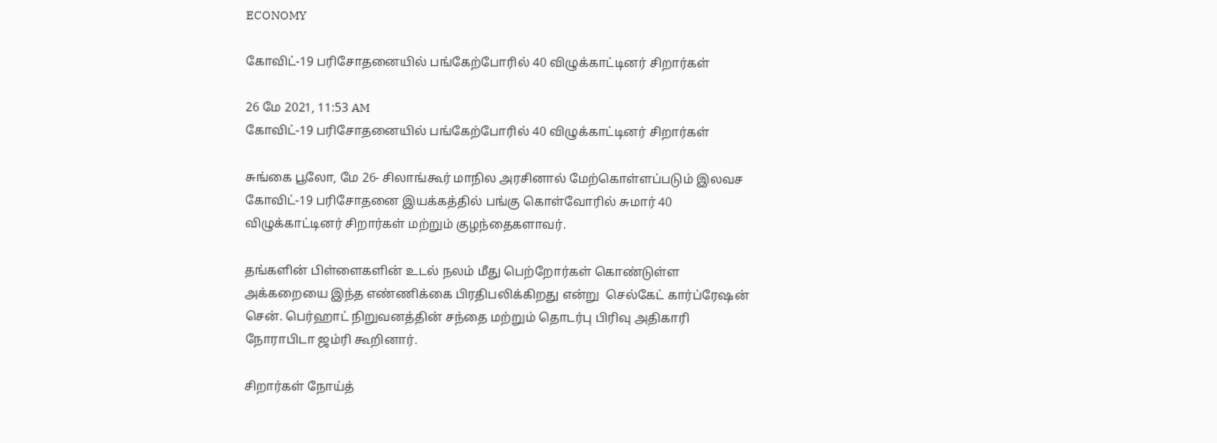ECONOMY

கோவிட்-19 பரிசோதனையில் பங்கேற்போரில் 40 விழுக்காட்டினர் சிறார்கள்

26 மே 2021, 11:53 AM
கோவிட்-19 பரிசோதனையில் பங்கேற்போரில் 40 விழுக்காட்டினர் சிறார்கள்

சுங்கை பூலோ, மே 26- சிலாங்கூர் மாநில அரசினால் மேற்கொள்ளப்படும் இலவச கோவிட்-19 பரிசோதனை இயக்கத்தில் பங்கு கொள்வோரில் சுமார் 40 விழுக்காட்டினர் சிறார்கள் மற்றும் குழந்தைகளாவர்.

தங்களின் பிள்ளைகளின் உடல் நலம் மீது பெற்றோர்கள் கொண்டுள்ள அக்கறையை இந்த எண்ணிக்கை பிரதிபலிக்கிறது என்று  செல்கேட் கார்ப்ரேஷன் சென். பெர்ஹாட் நிறுவனத்தின் சந்தை மற்றும் தொடர்பு பிரிவு அதிகாரி நோராபிடா ஜம்ரி கூறினார்.

சிறார்கள் நோய்த்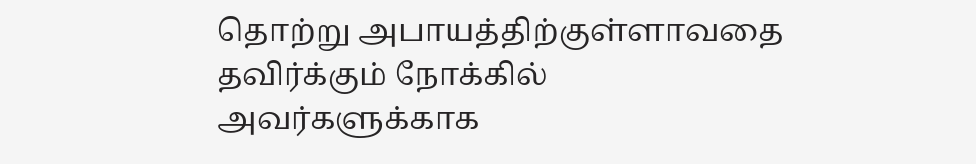தொற்று அபாயத்திற்குள்ளாவதை தவிர்க்கும் நோக்கில் அவர்களுக்காக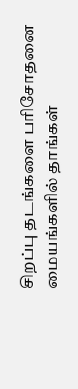சிறப்பு தடங்களை பரிசோதனை மையங்களில் தாங்கள்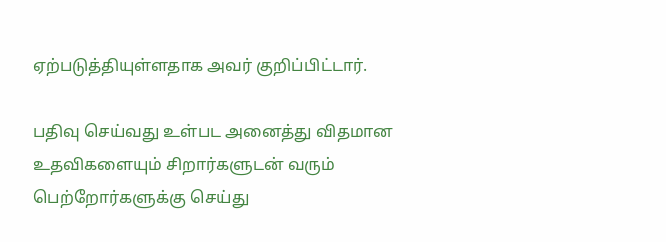ஏற்படுத்தியுள்ளதாக அவர் குறிப்பிட்டார்.

பதிவு செய்வது உள்பட அனைத்து விதமான உதவிகளையும் சிறார்களுடன் வரும்  பெற்றோர்களுக்கு செய்து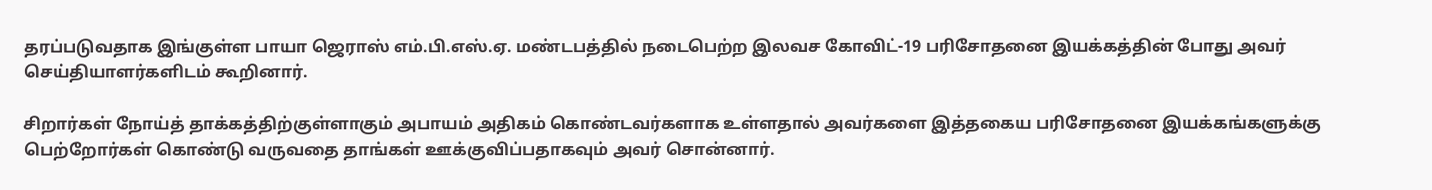தரப்படுவதாக இங்குள்ள பாயா ஜெராஸ் எம்.பி.எஸ்.ஏ. மண்டபத்தில் நடைபெற்ற இலவச கோவிட்-19 பரிசோதனை இயக்கத்தின் போது அவர் செய்தியாளர்களிடம் கூறினார்.

சிறார்கள் நோய்த் தாக்கத்திற்குள்ளாகும் அபாயம் அதிகம் கொண்டவர்களாக உள்ளதால் அவர்களை இத்தகைய பரிசோதனை இயக்கங்களுக்கு பெற்றோர்கள் கொண்டு வருவதை தாங்கள் ஊக்குவிப்பதாகவும் அவர் சொன்னார்.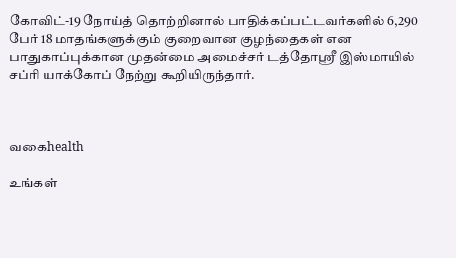கோவிட்-19 நோய்த் தொற்றினால் பாதிக்கப்பட்டவர்களில் 6,290 பேர் 18 மாதங்களுக்கும் குறைவான குழந்தைகள் என பாதுகாப்புக்கான முதன்மை அமைச்சர் டத்தோஸ்ரீ இஸ்மாயில் சப்ரி யாக்கோப் நேற்று கூறியிருந்தார்.



வகைhealth

உங்கள்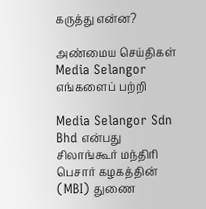கருத்து என்ன?

அண்மைய செய்திகள்
Media Selangor
எங்களைப் பற்றி

Media Selangor Sdn Bhd என்பது சிலாங்கூர் மந்திரி பெசார் கழகத்தின் (MBI) துணை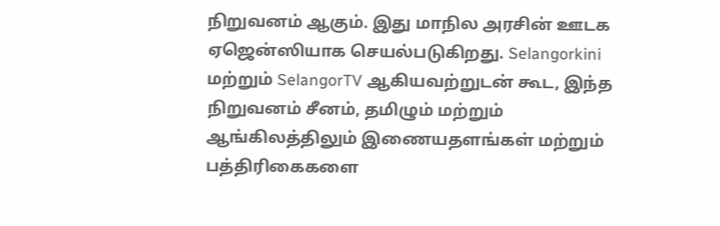நிறுவனம் ஆகும். இது மாநில அரசின் ஊடக ஏஜென்ஸியாக செயல்படுகிறது. Selangorkini மற்றும் SelangorTV ஆகியவற்றுடன் கூட, இந்த நிறுவனம் சீனம், தமிழும் மற்றும் ஆங்கிலத்திலும் இணையதளங்கள் மற்றும் பத்திரிகைகளை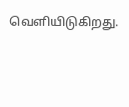வெளியிடுகிறது.